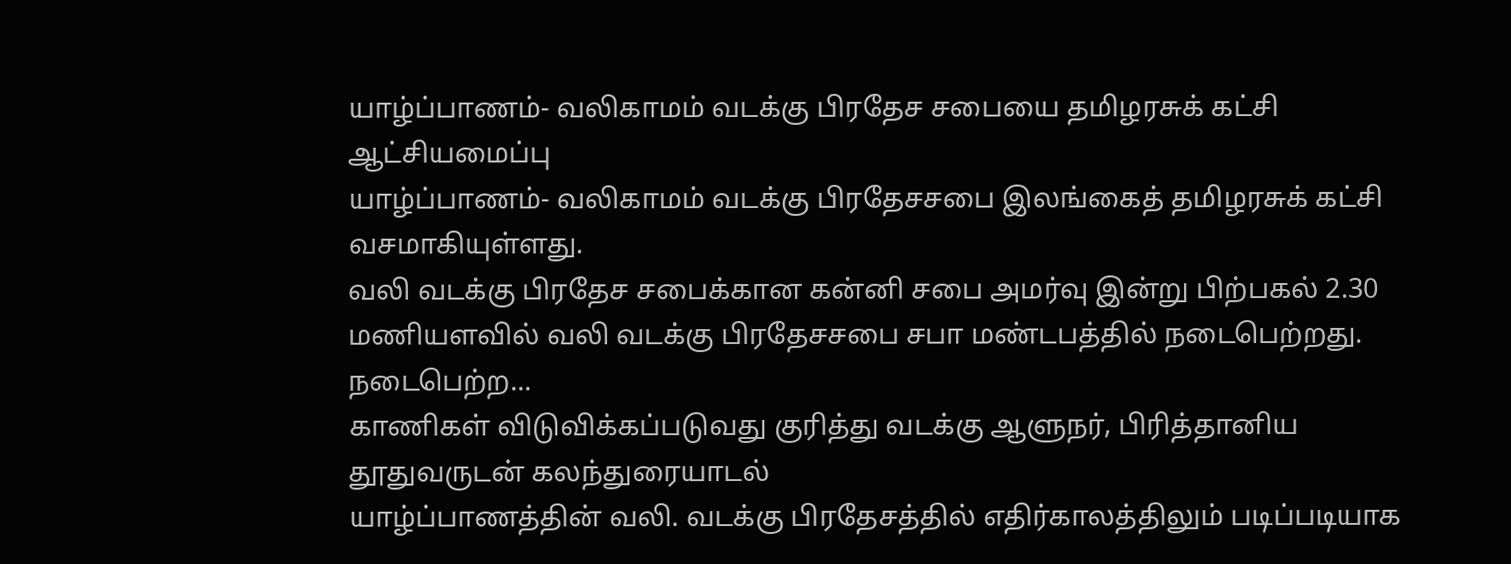யாழ்ப்பாணம்- வலிகாமம் வடக்கு பிரதேச சபையை தமிழரசுக் கட்சி ஆட்சியமைப்பு
யாழ்ப்பாணம்- வலிகாமம் வடக்கு பிரதேசசபை இலங்கைத் தமிழரசுக் கட்சி வசமாகியுள்ளது.
வலி வடக்கு பிரதேச சபைக்கான கன்னி சபை அமர்வு இன்று பிற்பகல் 2.30 மணியளவில் வலி வடக்கு பிரதேசசபை சபா மண்டபத்தில் நடைபெற்றது.
நடைபெற்ற...
காணிகள் விடுவிக்கப்படுவது குரித்து வடக்கு ஆளுநர், பிரித்தானிய தூதுவருடன் கலந்துரையாடல்
யாழ்ப்பாணத்தின் வலி. வடக்கு பிரதேசத்தில் எதிர்காலத்திலும் படிப்படியாக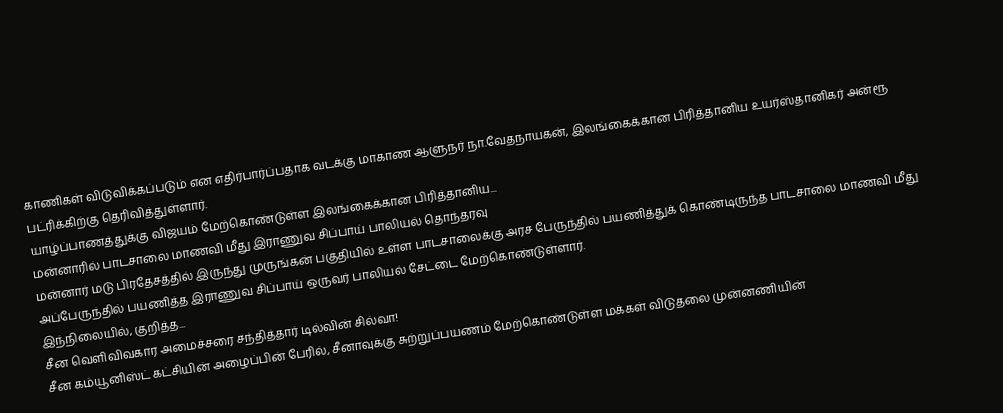காணிகள் விடுவிக்கப்படும் என எதிர்பார்ப்பதாக வடக்கு மாகாண ஆளுநர் நா.வேதநாயகன், இலங்கைக்கான பிரித்தானிய உயர்ஸ்தானிகர் அன்ரூ பட்ரிக்கிற்கு தெரிவித்துள்ளார்.
யாழ்ப்பாணத்துக்கு விஜயம் மேற்கொண்டுள்ள இலங்கைக்கான பிரித்தானிய...
மன்னாரில் பாடசாலை மாணவி மீது இராணுவ சிப்பாய் பாலியல் தொந்தரவு
மன்னார் மடு பிரதேசத்தில் இருந்து முருங்கன் பகுதியில் உள்ள பாடசாலைக்கு அரச பேருந்தில் பயணித்துக் கொண்டிருந்த பாடசாலை மாணவி மீது அப்பேருந்தில் பயணித்த இராணுவ சிப்பாய் ஒருவர் பாலியல் சேட்டை மேற்கொண்டுள்ளார்.
இந்நிலையில், குறித்த...
சீன வெளிவிவகார அமைச்சரை சந்தித்தார் டில்வின் சில்வா!
சீன கம்யூனிஸ்ட் கட்சியின் அழைப்பின் பேரில், சீனாவுக்கு சுற்றுப்பயணம் மேற்கொண்டுள்ள மக்கள் விடுதலை முன்னணியின்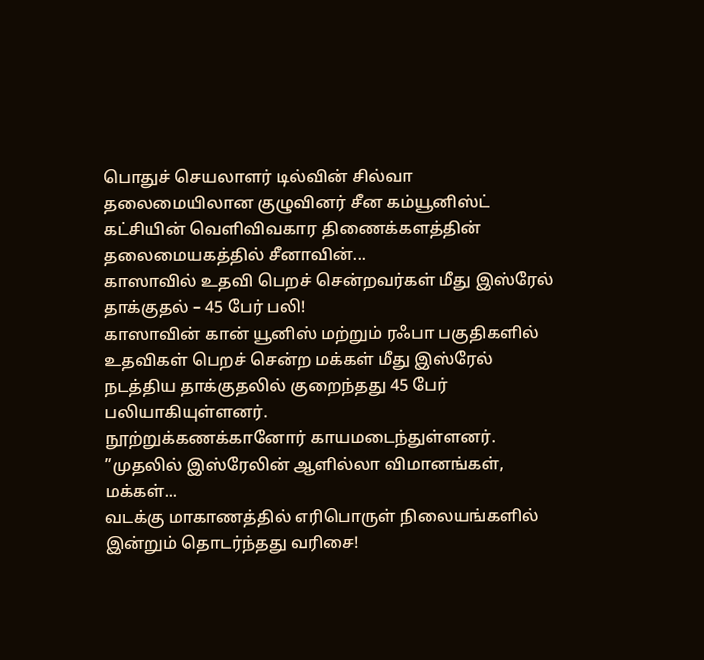பொதுச் செயலாளர் டில்வின் சில்வா தலைமையிலான குழுவினர் சீன கம்யூனிஸ்ட் கட்சியின் வெளிவிவகார திணைக்களத்தின் தலைமையகத்தில் சீனாவின்...
காஸாவில் உதவி பெறச் சென்றவர்கள் மீது இஸ்ரேல் தாக்குதல் – 45 பேர் பலி!
காஸாவின் கான் யூனிஸ் மற்றும் ரஃபா பகுதிகளில் உதவிகள் பெறச் சென்ற மக்கள் மீது இஸ்ரேல் நடத்திய தாக்குதலில் குறைந்தது 45 பேர் பலியாகியுள்ளனர்.
நூற்றுக்கணக்கானோர் காயமடைந்துள்ளனர். ”முதலில் இஸ்ரேலின் ஆளில்லா விமானங்கள், மக்கள்...
வடக்கு மாகாணத்தில் எரிபொருள் நிலையங்களில் இன்றும் தொடர்ந்தது வரிசை!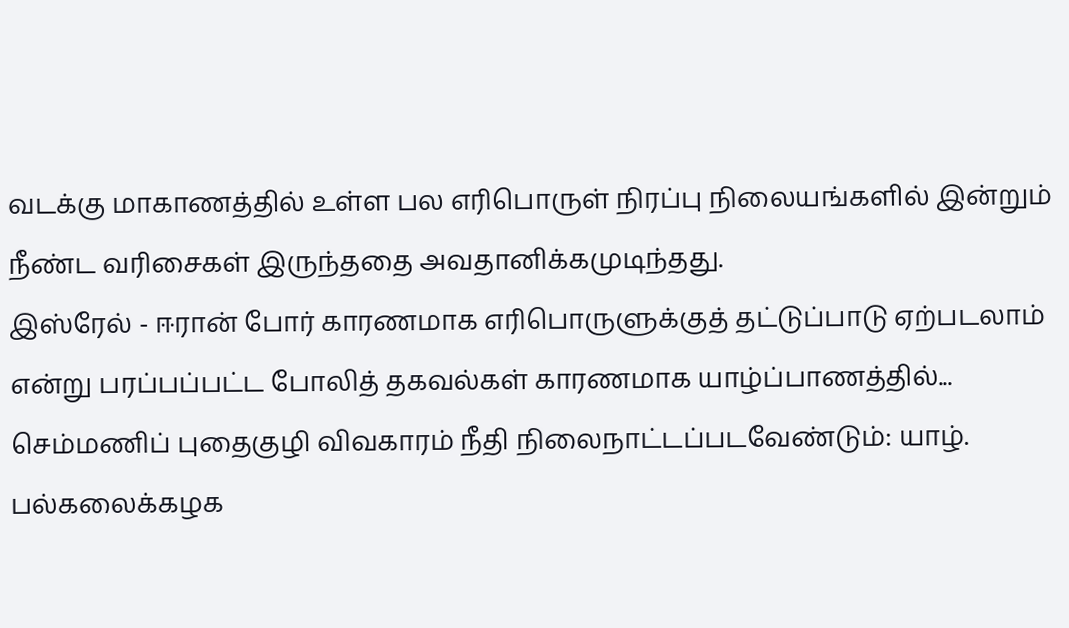வடக்கு மாகாணத்தில் உள்ள பல எரிபொருள் நிரப்பு நிலையங்களில் இன்றும் நீண்ட வரிசைகள் இருந்ததை அவதானிக்கமுடிந்தது.
இஸ்ரேல் - ஈரான் போர் காரணமாக எரிபொருளுக்குத் தட்டுப்பாடு ஏற்படலாம் என்று பரப்பப்பட்ட போலித் தகவல்கள் காரணமாக யாழ்ப்பாணத்தில்...
செம்மணிப் புதைகுழி விவகாரம் நீதி நிலைநாட்டப்படவேண்டும்: யாழ். பல்கலைக்கழக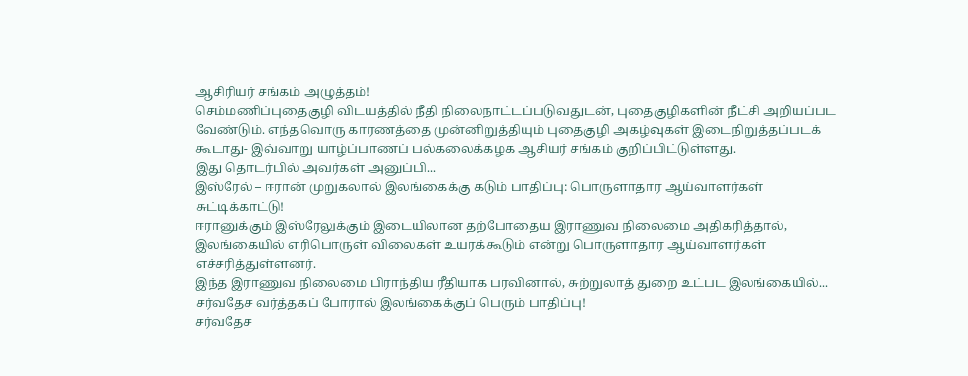ஆசிரியர் சங்கம் அழுத்தம்!
செம்மணிப்புதைகுழி விடயத்தில் நீதி நிலைநாட்டப்படுவதுடன், புதைகுழிகளின் நீட்சி அறியப்பட வேண்டும். எந்தவொரு காரணத்தை முன்னிறுத்தியும் புதைகுழி அகழ்வுகள் இடைநிறுத்தப்படக் கூடாது- இவ்வாறு யாழ்ப்பாணப் பல்கலைக்கழக ஆசியர் சங்கம் குறிப்பிட்டுள்ளது.
இது தொடர்பில் அவர்கள் அனுப்பி...
இஸ்ரேல் – ஈரான் முறுகலால் இலங்கைக்கு கடும் பாதிப்பு: பொருளாதார ஆய்வாளர்கள் சுட்டிக்காட்டு!
ஈரானுக்கும் இஸ்ரேலுக்கும் இடையிலான தற்போதைய இராணுவ நிலைமை அதிகரித்தால், இலங்கையில் எரிபொருள் விலைகள் உயரக்கூடும் என்று பொருளாதார ஆய்வாளர்கள் எச்சரித்துள்ளனர்.
இந்த இராணுவ நிலைமை பிராந்திய ரீதியாக பரவினால், சுற்றுலாத் துறை உட்பட இலங்கையில்...
சர்வதேச வர்த்தகப் போரால் இலங்கைக்குப் பெரும் பாதிப்பு!
சர்வதேச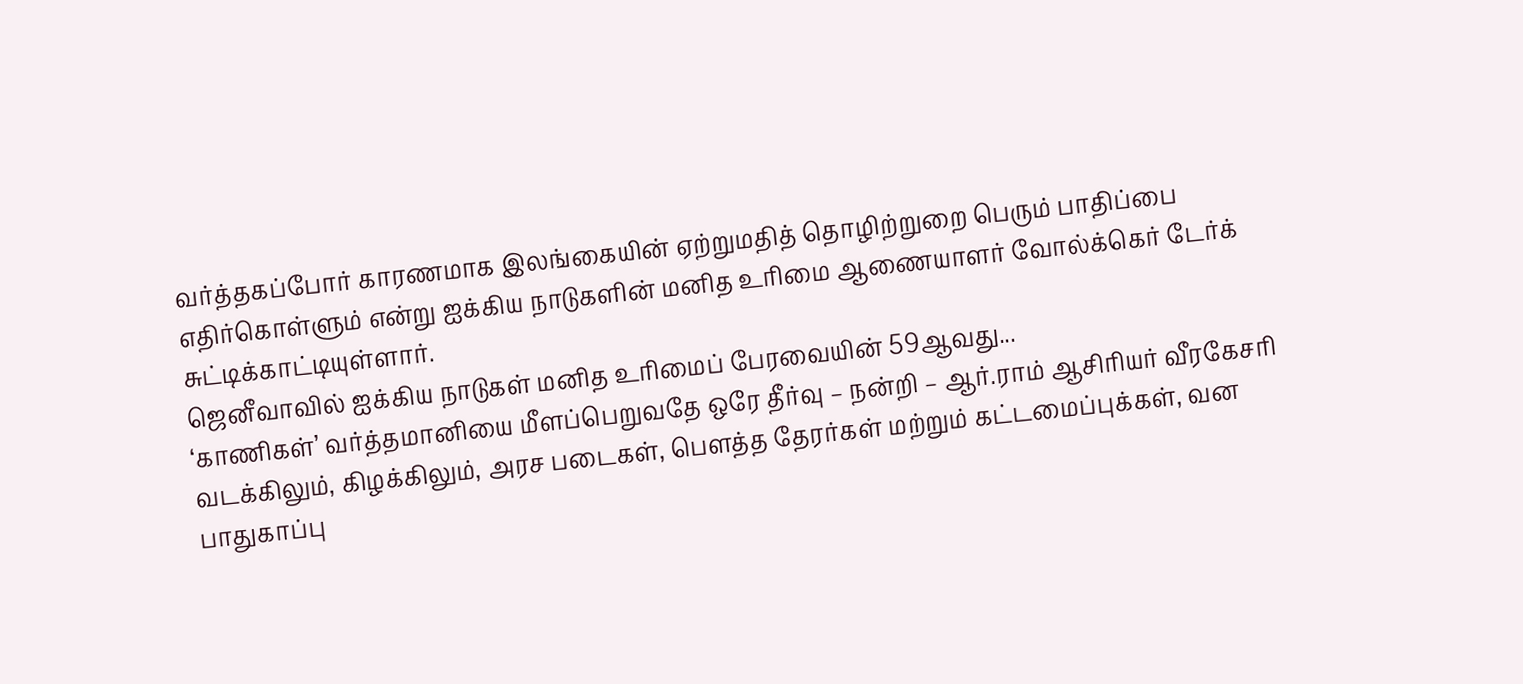வர்த்தகப்போர் காரணமாக இலங்கையின் ஏற்றுமதித் தொழிற்றுறை பெரும் பாதிப்பை எதிர்கொள்ளும் என்று ஐக்கிய நாடுகளின் மனித உரிமை ஆணையாளர் வோல்க்கெர் டேர்க் சுட்டிக்காட்டியுள்ளார்.
ஜெனீவாவில் ஐக்கிய நாடுகள் மனித உரிமைப் பேரவையின் 59ஆவது...
‘காணிகள்’ வர்த்தமானியை மீளப்பெறுவதே ஒரே தீர்வு – நன்றி – ஆர்.ராம் ஆசிரியர் வீரகேசரி
வடக்கிலும், கிழக்கிலும், அரச படைகள், பௌத்த தேரர்கள் மற்றும் கட்டமைப்புக்கள், வன பாதுகாப்பு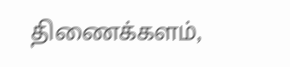திணைக்களம்,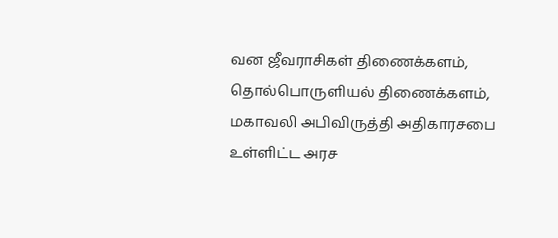வன ஜீவராசிகள் திணைக்களம், தொல்பொருளியல் திணைக்களம், மகாவலி அபிவிருத்தி அதிகாரசபை உள்ளிட்ட அரச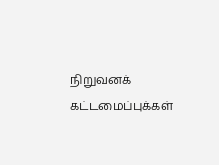நிறுவனக் கட்டமைப்புக்கள்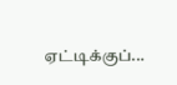ஏட்டிக்குப்...